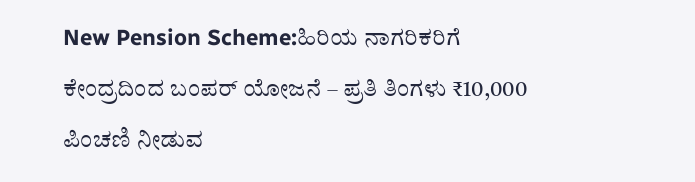New Pension Scheme:ಹಿರಿಯ ನಾಗರಿಕರಿಗೆ ಕೇಂದ್ರದಿಂದ ಬಂಪರ್ ಯೋಜನೆ – ಪ್ರತಿ ತಿಂಗಳು ₹10,000 ಪಿಂಚಣಿ ನೀಡುವ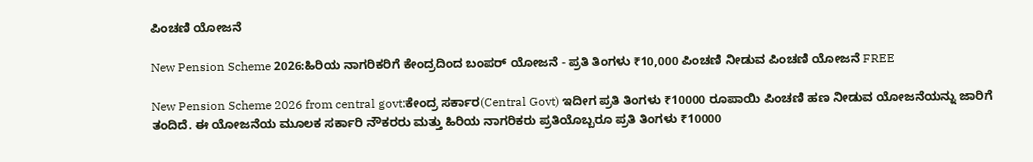ಪಿಂಚಣಿ ಯೋಜನೆ

New Pension Scheme 2026:ಹಿರಿಯ ನಾಗರಿಕರಿಗೆ ಕೇಂದ್ರದಿಂದ ಬಂಪರ್ ಯೋಜನೆ - ಪ್ರತಿ ತಿಂಗಳು ₹10,000 ಪಿಂಚಣಿ ನೀಡುವ ಪಿಂಚಣಿ ಯೋಜನೆ FREE

New Pension Scheme 2026 from central govt:ಕೇಂದ್ರ ಸರ್ಕಾರ(Central Govt) ಇದೀಗ ಪ್ರತಿ ತಿಂಗಳು ₹10000 ರೂಪಾಯಿ ಪಿಂಚಣಿ ಹಣ ನೀಡುವ ಯೋಜನೆಯನ್ನು ಜಾರಿಗೆ ತಂದಿದೆ. ಈ ಯೋಜನೆಯ ಮೂಲಕ ಸರ್ಕಾರಿ ನೌಕರರು ಮತ್ತು ಹಿರಿಯ ನಾಗರಿಕರು ಪ್ರತಿಯೊಬ್ಬರೂ ಪ್ರತಿ ತಿಂಗಳು ₹10000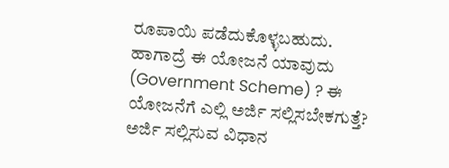ರೂಪಾಯಿ ಪಡೆದುಕೊಳ್ಳಬಹುದು. ಹಾಗಾದ್ರೆ ಈ ಯೋಜನೆ ಯಾವುದು (Government Scheme) ? ಈ ಯೋಜನೆಗೆ ಎಲ್ಲಿ ಅರ್ಜಿ ಸಲ್ಲಿಸಬೇಕಗುತ್ತೆ? ಅರ್ಜಿ ಸಲ್ಲಿಸುವ ವಿಧಾನ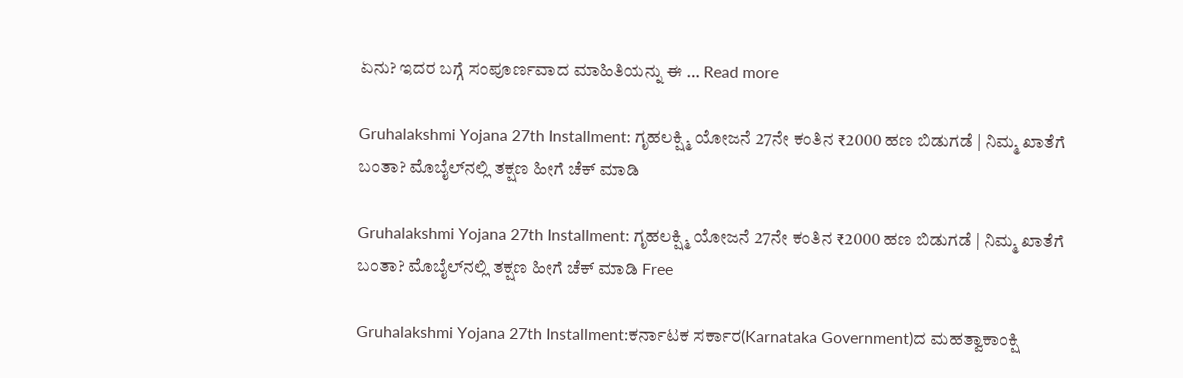ಏನು? ಇದರ ಬಗ್ಗೆ ಸಂಪೂರ್ಣವಾದ ಮಾಹಿತಿಯನ್ನು ಈ … Read more

Gruhalakshmi Yojana 27th Installment: ಗೃಹಲಕ್ಷ್ಮಿ ಯೋಜನೆ 27ನೇ ಕಂತಿನ ₹2000 ಹಣ ಬಿಡುಗಡೆ | ನಿಮ್ಮ ಖಾತೆಗೆ ಬಂತಾ? ಮೊಬೈಲ್‌ನಲ್ಲಿ ತಕ್ಷಣ ಹೀಗೆ ಚೆಕ್ ಮಾಡಿ

Gruhalakshmi Yojana 27th Installment: ಗೃಹಲಕ್ಷ್ಮಿ ಯೋಜನೆ 27ನೇ ಕಂತಿನ ₹2000 ಹಣ ಬಿಡುಗಡೆ | ನಿಮ್ಮ ಖಾತೆಗೆ ಬಂತಾ? ಮೊಬೈಲ್‌ನಲ್ಲಿ ತಕ್ಷಣ ಹೀಗೆ ಚೆಕ್ ಮಾಡಿ Free

Gruhalakshmi Yojana 27th Installment:ಕರ್ನಾಟಕ ಸರ್ಕಾರ(Karnataka Government)ದ ಮಹತ್ವಾಕಾಂಕ್ಷಿ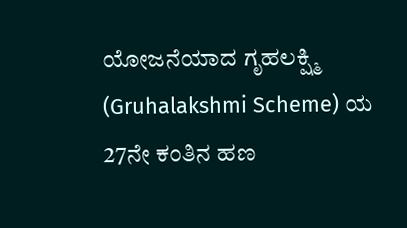ಯೋಜನೆಯಾದ ಗೃಹಲಕ್ಷ್ಮಿ (Gruhalakshmi Scheme) ಯ 27ನೇ ಕಂತಿನ ಹಣ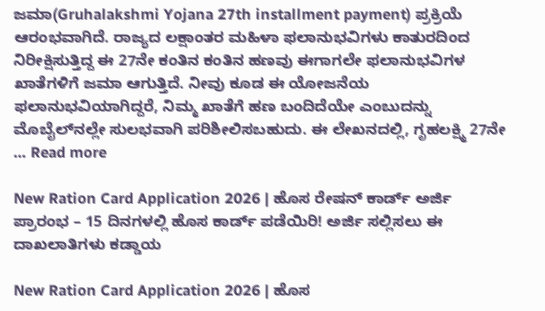ಜಮಾ(Gruhalakshmi Yojana 27th installment payment) ಪ್ರಕ್ರಿಯೆ ಆರಂಭವಾಗಿದೆ. ರಾಜ್ಯದ ಲಕ್ಷಾಂತರ ಮಹಿಳಾ ಫಲಾನುಭವಿಗಳು ಕಾತುರದಿಂದ ನಿರೀಕ್ಷಿಸುತ್ತಿದ್ದ ಈ 27ನೇ ಕಂತಿನ ಕಂತಿನ ಹಣವು ಈಗಾಗಲೇ ಫಲಾನುಭವಿಗಳ ಖಾತೆಗಳಿಗೆ ಜಮಾ ಆಗುತ್ತಿದೆ. ನೀವು ಕೂಡ ಈ ಯೋಜನೆಯ ಫಲಾನುಭವಿಯಾಗಿದ್ದರೆ, ನಿಮ್ಮ ಖಾತೆಗೆ ಹಣ ಬಂದಿದೆಯೇ ಎಂಬುದನ್ನು ಮೊಬೈಲ್‌ನಲ್ಲೇ ಸುಲಭವಾಗಿ ಪರಿಶೀಲಿಸಬಹುದು. ಈ ಲೇಖನದಲ್ಲಿ, ಗೃಹಲಕ್ಷ್ಮಿ 27ನೇ … Read more

New Ration Card Application 2026 | ಹೊಸ ರೇಷನ್ ಕಾರ್ಡ್ ಅರ್ಜಿ ಪ್ರಾರಂಭ – 15 ದಿನಗಳಲ್ಲಿ ಹೊಸ ಕಾರ್ಡ್ ಪಡೆಯಿರಿ! ಅರ್ಜಿ ಸಲ್ಲಿಸಲು ಈ ದಾಖಲಾತಿಗಳು ಕಡ್ಡಾಯ

New Ration Card Application 2026 | ಹೊಸ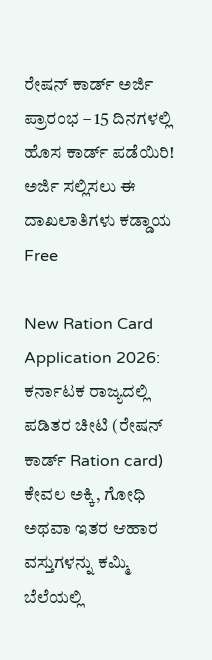ರೇಷನ್ ಕಾರ್ಡ್ ಅರ್ಜಿ ಪ್ರಾರಂಭ – 15 ದಿನಗಳಲ್ಲಿ ಹೊಸ ಕಾರ್ಡ್ ಪಡೆಯಿರಿ! ಅರ್ಜಿ ಸಲ್ಲಿಸಲು ಈ ದಾಖಲಾತಿಗಳು ಕಡ್ಡಾಯ Free

New Ration Card Application 2026: ಕರ್ನಾಟಕ ರಾಜ್ಯದಲ್ಲಿ ಪಡಿತರ ಚೀಟಿ (ರೇಷನ್ ಕಾರ್ಡ್ Ration card) ಕೇವಲ ಅಕ್ಕಿ, ಗೋಧಿ ಅಥವಾ ಇತರ ಆಹಾರ ವಸ್ತುಗಳನ್ನು ಕಮ್ಮಿ ಬೆಲೆಯಲ್ಲಿ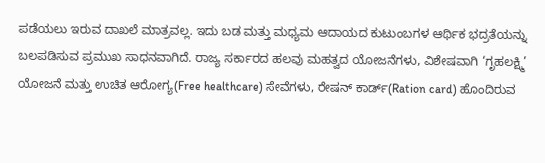ಪಡೆಯಲು ಇರುವ ದಾಖಲೆ ಮಾತ್ರವಲ್ಲ. ಇದು ಬಡ ಮತ್ತು ಮಧ್ಯಮ ಆದಾಯದ ಕುಟುಂಬಗಳ ಆರ್ಥಿಕ ಭದ್ರತೆಯನ್ನು ಬಲಪಡಿಸುವ ಪ್ರಮುಖ ಸಾಧನವಾಗಿದೆ. ರಾಜ್ಯ ಸರ್ಕಾರದ ಹಲವು ಮಹತ್ವದ ಯೋಜನೆಗಳು, ವಿಶೇಷವಾಗಿ ‘ಗೃಹಲಕ್ಷ್ಮಿ’ ಯೋಜನೆ ಮತ್ತು ಉಚಿತ ಆರೋಗ್ಯ(Free healthcare) ಸೇವೆಗಳು, ರೇಷನ್ ಕಾರ್ಡ್(Ration card) ಹೊಂದಿರುವ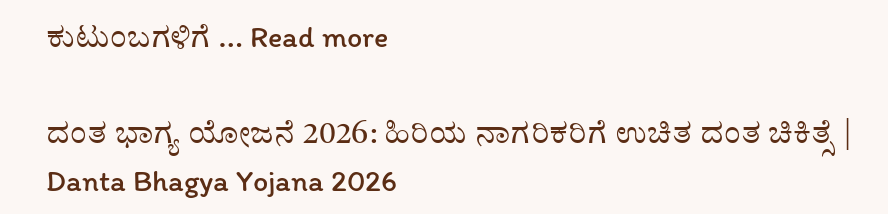ಕುಟುಂಬಗಳಿಗೆ … Read more

ದಂತ ಭಾಗ್ಯ ಯೋಜನೆ 2026: ಹಿರಿಯ ನಾಗರಿಕರಿಗೆ ಉಚಿತ ದಂತ ಚಿಕಿತ್ಸೆ | Danta Bhagya Yojana 2026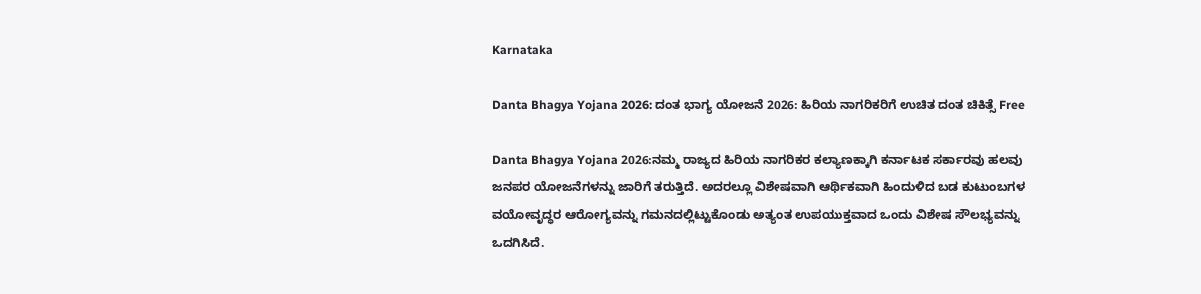Karnataka

Danta Bhagya Yojana 2026: ದಂತ ಭಾಗ್ಯ ಯೋಜನೆ 2026: ಹಿರಿಯ ನಾಗರಿಕರಿಗೆ ಉಚಿತ ದಂತ ಚಿಕಿತ್ಸೆ Free

Danta Bhagya Yojana 2026:ನಮ್ಮ ರಾಜ್ಯದ ಹಿರಿಯ ನಾಗರಿಕರ ಕಲ್ಯಾಣಕ್ಕಾಗಿ ಕರ್ನಾಟಕ ಸರ್ಕಾರವು ಹಲವು ಜನಪರ ಯೋಜನೆಗಳನ್ನು ಜಾರಿಗೆ ತರುತ್ತಿದೆ. ಅದರಲ್ಲೂ ವಿಶೇಷವಾಗಿ ಆರ್ಥಿಕವಾಗಿ ಹಿಂದುಳಿದ ಬಡ ಕುಟುಂಬಗಳ ವಯೋವೃದ್ಧರ ಆರೋಗ್ಯವನ್ನು ಗಮನದಲ್ಲಿಟ್ಟುಕೊಂಡು ಅತ್ಯಂತ ಉಪಯುಕ್ತವಾದ ಒಂದು ವಿಶೇಷ ಸೌಲಭ್ಯವನ್ನು ಒದಗಿಸಿದೆ.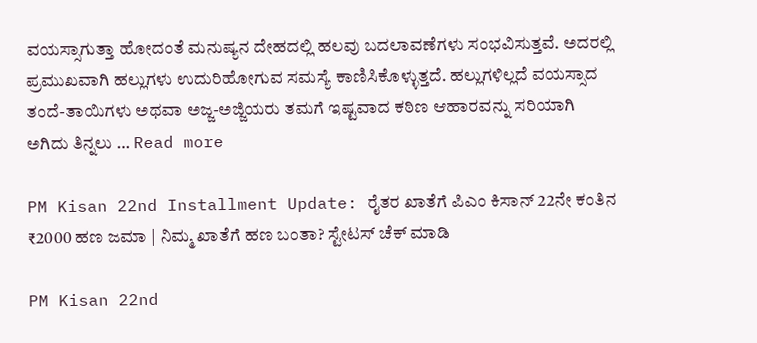ವಯಸ್ಸಾಗುತ್ತಾ ಹೋದಂತೆ ಮನುಷ್ಯನ ದೇಹದಲ್ಲಿ ಹಲವು ಬದಲಾವಣೆಗಳು ಸಂಭವಿಸುತ್ತವೆ. ಅದರಲ್ಲಿ ಪ್ರಮುಖವಾಗಿ ಹಲ್ಲುಗಳು ಉದುರಿಹೋಗುವ ಸಮಸ್ಯೆ ಕಾಣಿಸಿಕೊಳ್ಳುತ್ತದೆ. ಹಲ್ಲುಗಳಿಲ್ಲದೆ ವಯಸ್ಸಾದ ತಂದೆ-ತಾಯಿಗಳು ಅಥವಾ ಅಜ್ಜ-ಅಜ್ಜಿಯರು ತಮಗೆ ಇಷ್ಟವಾದ ಕಠಿಣ ಆಹಾರವನ್ನು ಸರಿಯಾಗಿ ಅಗಿದು ತಿನ್ನಲು … Read more

PM Kisan 22nd Installment Update: ರೈತರ ಖಾತೆಗೆ ಪಿಎಂ ಕಿಸಾನ್ 22ನೇ ಕಂತಿನ ₹2000 ಹಣ ಜಮಾ | ನಿಮ್ಮ ಖಾತೆಗೆ ಹಣ ಬಂತಾ? ಸ್ಟೇಟಸ್ ಚೆಕ್ ಮಾಡಿ

PM Kisan 22nd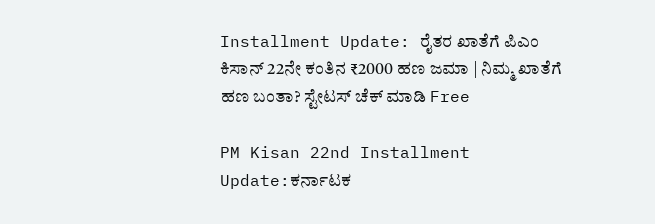Installment Update: ರೈತರ ಖಾತೆಗೆ ಪಿಎಂ ಕಿಸಾನ್ 22ನೇ ಕಂತಿನ ₹2000 ಹಣ ಜಮಾ | ನಿಮ್ಮ ಖಾತೆಗೆ ಹಣ ಬಂತಾ? ಸ್ಟೇಟಸ್ ಚೆಕ್ ಮಾಡಿ Free

PM Kisan 22nd Installment Update:ಕರ್ನಾಟಕ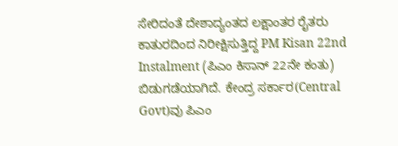ಸೇರಿದಂತೆ ದೇಶಾದ್ಯಂತದ ಲಕ್ಷಾಂತರ ರೈತರು ಕಾತುರದಿಂದ ನಿರೀಕ್ಷಿಸುತ್ತಿದ್ದ PM Kisan 22nd Instalment (ಪಿಎಂ ಕಿಸಾನ್ 22ನೇ ಕಂತು) ಬಿಡುಗಡೆಯಾಗಿದೆ. ಕೇಂದ್ರ ಸರ್ಕಾರ(Central Govt)ವು ಪಿಎಂ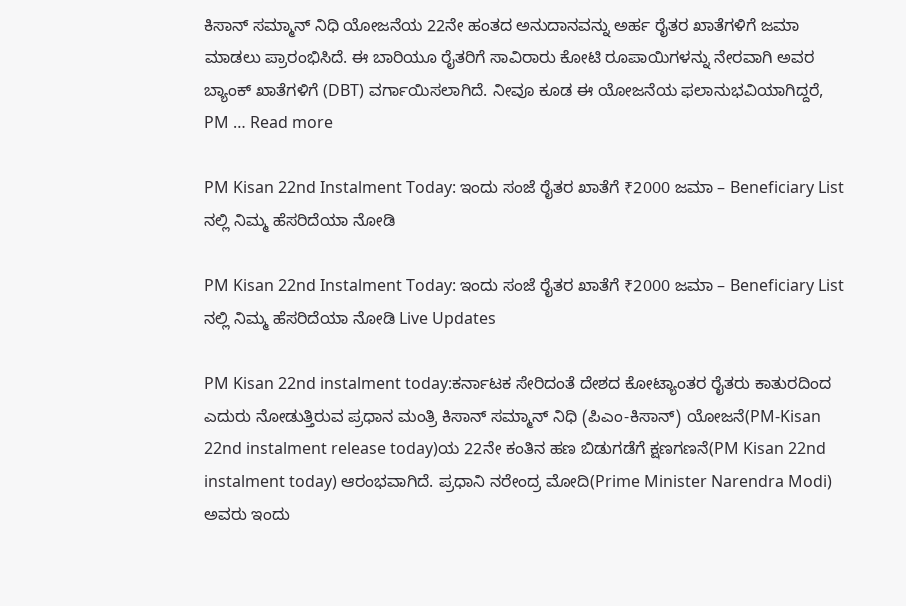ಕಿಸಾನ್ ಸಮ್ಮಾನ್ ನಿಧಿ ಯೋಜನೆಯ 22ನೇ ಹಂತದ ಅನುದಾನವನ್ನು ಅರ್ಹ ರೈತರ ಖಾತೆಗಳಿಗೆ ಜಮಾ ಮಾಡಲು ಪ್ರಾರಂಭಿಸಿದೆ. ಈ ಬಾರಿಯೂ ರೈತರಿಗೆ ಸಾವಿರಾರು ಕೋಟಿ ರೂಪಾಯಿಗಳನ್ನು ನೇರವಾಗಿ ಅವರ ಬ್ಯಾಂಕ್ ಖಾತೆಗಳಿಗೆ (DBT) ವರ್ಗಾಯಿಸಲಾಗಿದೆ. ನೀವೂ ಕೂಡ ಈ ಯೋಜನೆಯ ಫಲಾನುಭವಿಯಾಗಿದ್ದರೆ, PM … Read more

PM Kisan 22nd Instalment Today: ಇಂದು ಸಂಜೆ ರೈತರ ಖಾತೆಗೆ ₹2000 ಜಮಾ – Beneficiary List ನಲ್ಲಿ ನಿಮ್ಮ ಹೆಸರಿದೆಯಾ ನೋಡಿ

PM Kisan 22nd Instalment Today: ಇಂದು ಸಂಜೆ ರೈತರ ಖಾತೆಗೆ ₹2000 ಜಮಾ – Beneficiary List ನಲ್ಲಿ ನಿಮ್ಮ ಹೆಸರಿದೆಯಾ ನೋಡಿ Live Updates

PM Kisan 22nd instalment today:ಕರ್ನಾಟಕ ಸೇರಿದಂತೆ ದೇಶದ ಕೋಟ್ಯಾಂತರ ರೈತರು ಕಾತುರದಿಂದ ಎದುರು ನೋಡುತ್ತಿರುವ ಪ್ರಧಾನ ಮಂತ್ರಿ ಕಿಸಾನ್ ಸಮ್ಮಾನ್ ನಿಧಿ (ಪಿಎಂ-ಕಿಸಾನ್) ಯೋಜನೆ(PM-Kisan 22nd instalment release today)ಯ 22ನೇ ಕಂತಿನ ಹಣ ಬಿಡುಗಡೆಗೆ ಕ್ಷಣಗಣನೆ(PM Kisan 22nd instalment today) ಆರಂಭವಾಗಿದೆ. ಪ್ರಧಾನಿ ನರೇಂದ್ರ ಮೋದಿ(Prime Minister Narendra Modi) ಅವರು ಇಂದು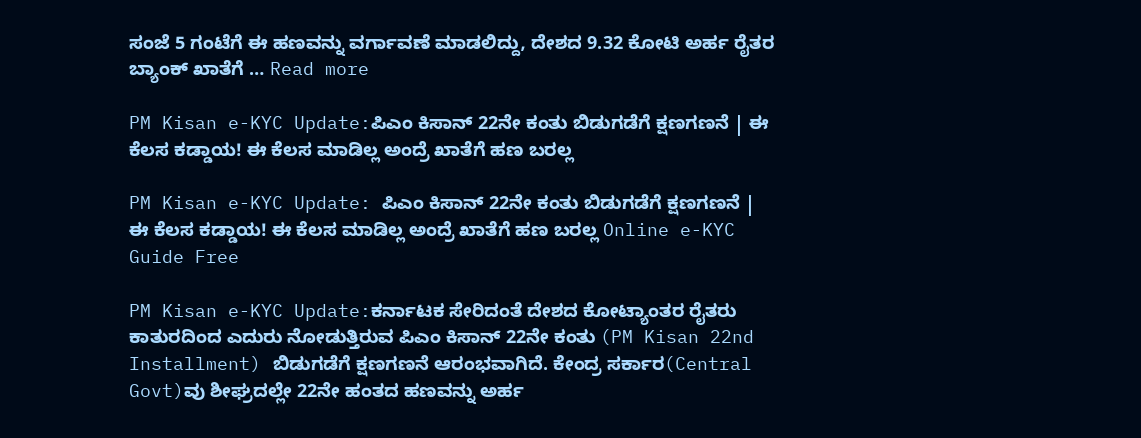ಸಂಜೆ 5 ಗಂಟೆಗೆ ಈ ಹಣವನ್ನು ವರ್ಗಾವಣೆ ಮಾಡಲಿದ್ದು, ದೇಶದ 9.32 ಕೋಟಿ ಅರ್ಹ ರೈತರ ಬ್ಯಾಂಕ್ ಖಾತೆಗೆ … Read more

PM Kisan e-KYC Update:ಪಿಎಂ ಕಿಸಾನ್ 22ನೇ ಕಂತು ಬಿಡುಗಡೆಗೆ ಕ್ಷಣಗಣನೆ | ಈ ಕೆಲಸ ಕಡ್ಡಾಯ! ಈ ಕೆಲಸ ಮಾಡಿಲ್ಲ ಅಂದ್ರೆ ಖಾತೆಗೆ ಹಣ ಬರಲ್ಲ

PM Kisan e-KYC Update: ಪಿಎಂ ಕಿಸಾನ್ 22ನೇ ಕಂತು ಬಿಡುಗಡೆಗೆ ಕ್ಷಣಗಣನೆ | ಈ ಕೆಲಸ ಕಡ್ಡಾಯ! ಈ ಕೆಲಸ ಮಾಡಿಲ್ಲ ಅಂದ್ರೆ ಖಾತೆಗೆ ಹಣ ಬರಲ್ಲ Online e-KYC Guide Free

PM Kisan e-KYC Update:ಕರ್ನಾಟಕ ಸೇರಿದಂತೆ ದೇಶದ ಕೋಟ್ಯಾಂತರ ರೈತರು ಕಾತುರದಿಂದ ಎದುರು ನೋಡುತ್ತಿರುವ ಪಿಎಂ ಕಿಸಾನ್ 22ನೇ ಕಂತು (PM Kisan 22nd Installment) ಬಿಡುಗಡೆಗೆ ಕ್ಷಣಗಣನೆ ಆರಂಭವಾಗಿದೆ. ಕೇಂದ್ರ ಸರ್ಕಾರ(Central Govt)ವು ಶೀಘ್ರದಲ್ಲೇ 22ನೇ ಹಂತದ ಹಣವನ್ನು ಅರ್ಹ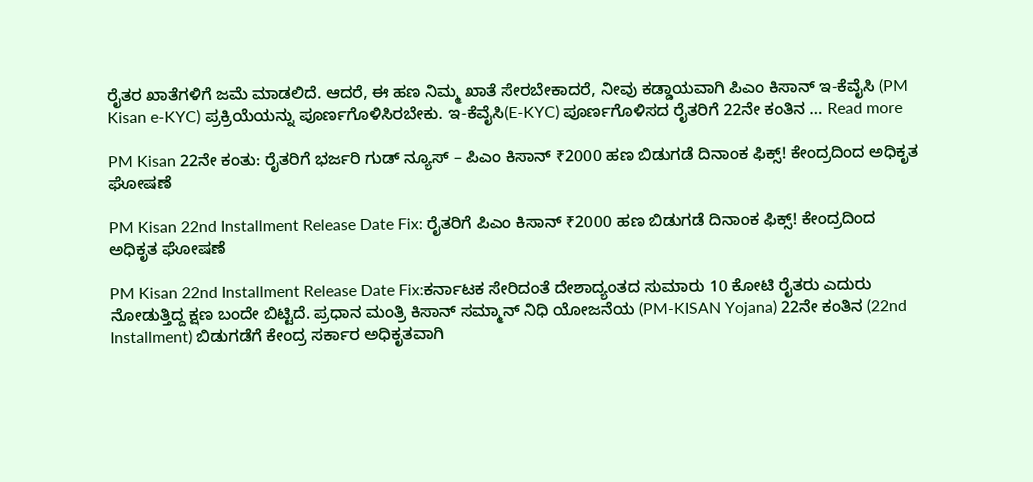ರೈತರ ಖಾತೆಗಳಿಗೆ ಜಮೆ ಮಾಡಲಿದೆ. ಆದರೆ, ಈ ಹಣ ನಿಮ್ಮ ಖಾತೆ ಸೇರಬೇಕಾದರೆ, ನೀವು ಕಡ್ಡಾಯವಾಗಿ ಪಿಎಂ ಕಿಸಾನ್ ಇ-ಕೆವೈಸಿ (PM Kisan e-KYC) ಪ್ರಕ್ರಿಯೆಯನ್ನು ಪೂರ್ಣಗೊಳಿಸಿರಬೇಕು. ಇ-ಕೆವೈಸಿ(E-KYC) ಪೂರ್ಣಗೊಳಿಸದ ರೈತರಿಗೆ 22ನೇ ಕಂತಿನ … Read more

PM Kisan 22ನೇ ಕಂತು: ರೈತರಿಗೆ ಭರ್ಜರಿ ಗುಡ್ ನ್ಯೂಸ್ – ಪಿಎಂ ಕಿಸಾನ್ ₹2000 ಹಣ ಬಿಡುಗಡೆ ದಿನಾಂಕ ಫಿಕ್ಸ್! ಕೇಂದ್ರದಿಂದ ಅಧಿಕೃತ ಘೋಷಣೆ

PM Kisan 22nd Installment Release Date Fix: ರೈತರಿಗೆ ಪಿಎಂ ಕಿಸಾನ್ ₹2000 ಹಣ ಬಿಡುಗಡೆ ದಿನಾಂಕ ಫಿಕ್ಸ್! ಕೇಂದ್ರದಿಂದ ಅಧಿಕೃತ ಘೋಷಣೆ

PM Kisan 22nd Installment Release Date Fix:ಕರ್ನಾಟಕ ಸೇರಿದಂತೆ ದೇಶಾದ್ಯಂತದ ಸುಮಾರು 10 ಕೋಟಿ ರೈತರು ಎದುರು ನೋಡುತ್ತಿದ್ದ ಕ್ಷಣ ಬಂದೇ ಬಿಟ್ಟಿದೆ. ಪ್ರಧಾನ ಮಂತ್ರಿ ಕಿಸಾನ್ ಸಮ್ಮಾನ್ ನಿಧಿ ಯೋಜನೆಯ (PM-KISAN Yojana) 22ನೇ ಕಂತಿನ (22nd Installment) ಬಿಡುಗಡೆಗೆ ಕೇಂದ್ರ ಸರ್ಕಾರ ಅಧಿಕೃತವಾಗಿ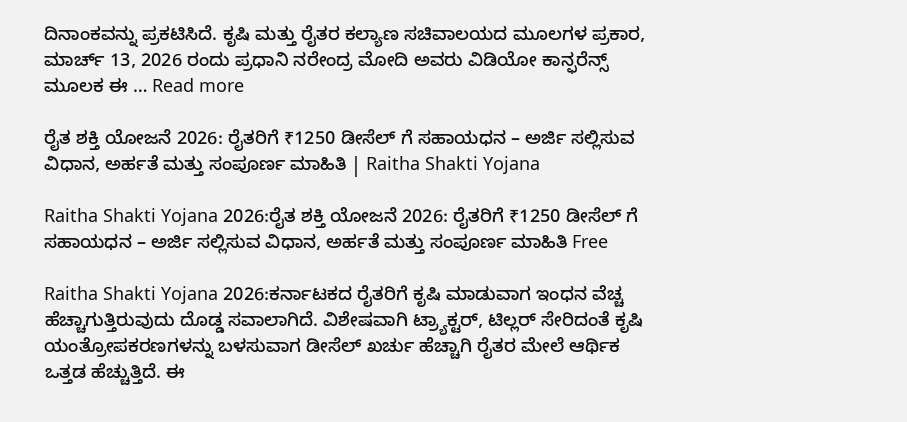ದಿನಾಂಕವನ್ನು ಪ್ರಕಟಿಸಿದೆ. ಕೃಷಿ ಮತ್ತು ರೈತರ ಕಲ್ಯಾಣ ಸಚಿವಾಲಯದ ಮೂಲಗಳ ಪ್ರಕಾರ, ಮಾರ್ಚ್ 13, 2026 ರಂದು ಪ್ರಧಾನಿ ನರೇಂದ್ರ ಮೋದಿ ಅವರು ವಿಡಿಯೋ ಕಾನ್ಫರೆನ್ಸ್ ಮೂಲಕ ಈ … Read more

ರೈತ ಶಕ್ತಿ ಯೋಜನೆ 2026: ರೈತರಿಗೆ ₹1250 ಡೀಸೆಲ್ ಗೆ ಸಹಾಯಧನ – ಅರ್ಜಿ ಸಲ್ಲಿಸುವ ವಿಧಾನ, ಅರ್ಹತೆ ಮತ್ತು ಸಂಪೂರ್ಣ ಮಾಹಿತಿ | Raitha Shakti Yojana

Raitha Shakti Yojana 2026:ರೈತ ಶಕ್ತಿ ಯೋಜನೆ 2026: ರೈತರಿಗೆ ₹1250 ಡೀಸೆಲ್ ಗೆ ಸಹಾಯಧನ – ಅರ್ಜಿ ಸಲ್ಲಿಸುವ ವಿಧಾನ, ಅರ್ಹತೆ ಮತ್ತು ಸಂಪೂರ್ಣ ಮಾಹಿತಿ Free

Raitha Shakti Yojana 2026:ಕರ್ನಾಟಕದ ರೈತರಿಗೆ ಕೃಷಿ ಮಾಡುವಾಗ ಇಂಧನ ವೆಚ್ಚ ಹೆಚ್ಚಾಗುತ್ತಿರುವುದು ದೊಡ್ಡ ಸವಾಲಾಗಿದೆ. ವಿಶೇಷವಾಗಿ ಟ್ರ್ಯಾಕ್ಟರ್, ಟಿಲ್ಲರ್ ಸೇರಿದಂತೆ ಕೃಷಿ ಯಂತ್ರೋಪಕರಣಗಳನ್ನು ಬಳಸುವಾಗ ಡೀಸೆಲ್ ಖರ್ಚು ಹೆಚ್ಚಾಗಿ ರೈತರ ಮೇಲೆ ಆರ್ಥಿಕ ಒತ್ತಡ ಹೆಚ್ಚುತ್ತಿದೆ. ಈ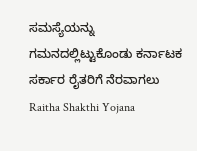ಸಮಸ್ಯೆಯನ್ನು ಗಮನದಲ್ಲಿಟ್ಟುಕೊಂಡು ಕರ್ನಾಟಕ ಸರ್ಕಾರ ರೈತರಿಗೆ ನೆರವಾಗಲು Raitha Shakthi Yojana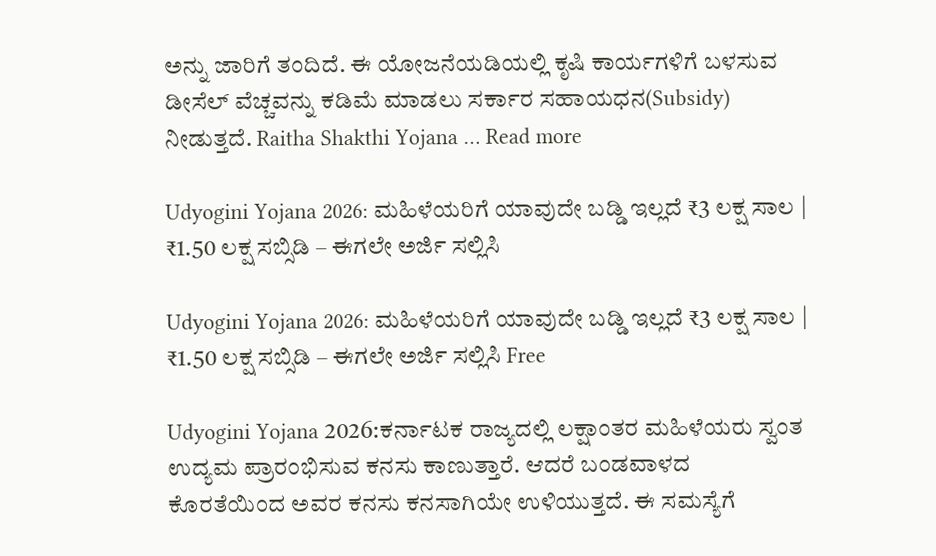ಅನ್ನು ಜಾರಿಗೆ ತಂದಿದೆ. ಈ ಯೋಜನೆಯಡಿಯಲ್ಲಿ ಕೃಷಿ ಕಾರ್ಯಗಳಿಗೆ ಬಳಸುವ ಡೀಸೆಲ್ ವೆಚ್ಚವನ್ನು ಕಡಿಮೆ ಮಾಡಲು ಸರ್ಕಾರ ಸಹಾಯಧನ(Subsidy) ನೀಡುತ್ತದೆ. Raitha Shakthi Yojana … Read more

Udyogini Yojana 2026: ಮಹಿಳೆಯರಿಗೆ ಯಾವುದೇ ಬಡ್ಡಿ ಇಲ್ಲದೆ ₹3 ಲಕ್ಷ ಸಾಲ | ₹1.50 ಲಕ್ಷ ಸಬ್ಸಿಡಿ – ಈಗಲೇ ಅರ್ಜಿ ಸಲ್ಲಿಸಿ

Udyogini Yojana 2026: ಮಹಿಳೆಯರಿಗೆ ಯಾವುದೇ ಬಡ್ಡಿ ಇಲ್ಲದೆ ₹3 ಲಕ್ಷ ಸಾಲ | ₹1.50 ಲಕ್ಷ ಸಬ್ಸಿಡಿ – ಈಗಲೇ ಅರ್ಜಿ ಸಲ್ಲಿಸಿ Free

Udyogini Yojana 2026:ಕರ್ನಾಟಕ ರಾಜ್ಯದಲ್ಲಿ ಲಕ್ಷಾಂತರ ಮಹಿಳೆಯರು ಸ್ವಂತ ಉದ್ಯಮ ಪ್ರಾರಂಭಿಸುವ ಕನಸು ಕಾಣುತ್ತಾರೆ. ಆದರೆ ಬಂಡವಾಳದ ಕೊರತೆಯಿಂದ ಅವರ ಕನಸು ಕನಸಾಗಿಯೇ ಉಳಿಯುತ್ತದೆ. ಈ ಸಮಸ್ಯೆಗೆ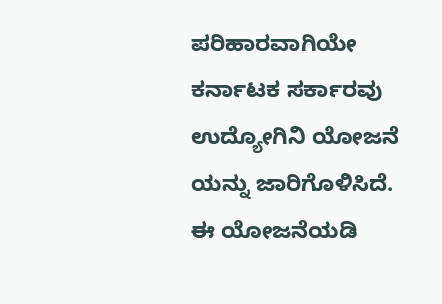ಪರಿಹಾರವಾಗಿಯೇ ಕರ್ನಾಟಕ ಸರ್ಕಾರವು ಉದ್ಯೋಗಿನಿ ಯೋಜನೆ ಯನ್ನು ಜಾರಿಗೊಳಿಸಿದೆ. ಈ ಯೋಜನೆಯಡಿ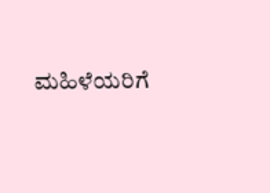ಮಹಿಳೆಯರಿಗೆ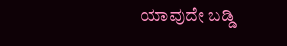ಯಾವುದೇ ಬಡ್ಡಿ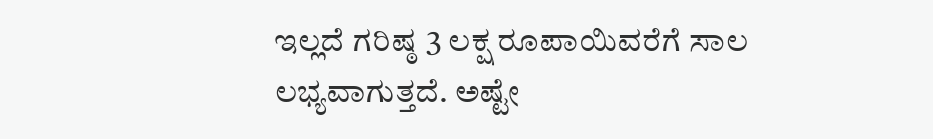ಇಲ್ಲದೆ ಗರಿಷ್ಠ 3 ಲಕ್ಷ ರೂಪಾಯಿವರೆಗೆ ಸಾಲ ಲಭ್ಯವಾಗುತ್ತದೆ. ಅಷ್ಟೇ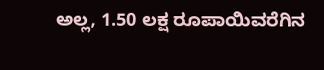ಅಲ್ಲ, 1.50 ಲಕ್ಷ ರೂಪಾಯಿವರೆಗಿನ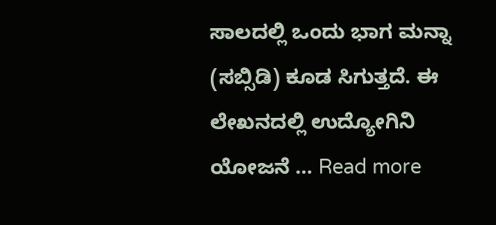ಸಾಲದಲ್ಲಿ ಒಂದು ಭಾಗ ಮನ್ನಾ (ಸಬ್ಸಿಡಿ) ಕೂಡ ಸಿಗುತ್ತದೆ. ಈ ಲೇಖನದಲ್ಲಿ ಉದ್ಯೋಗಿನಿ ಯೋಜನೆ … Read more